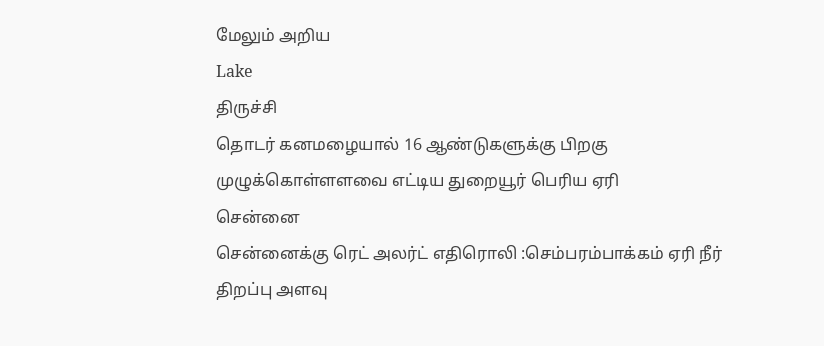மேலும் அறிய
Lake
திருச்சி
தொடர் கனமழையால் 16 ஆண்டுகளுக்கு பிறகு முழுக்கொள்ளளவை எட்டிய துறையூர் பெரிய ஏரி
சென்னை
சென்னைக்கு ரெட் அலர்ட் எதிரொலி :செம்பரம்பாக்கம் ஏரி நீர் திறப்பு அளவு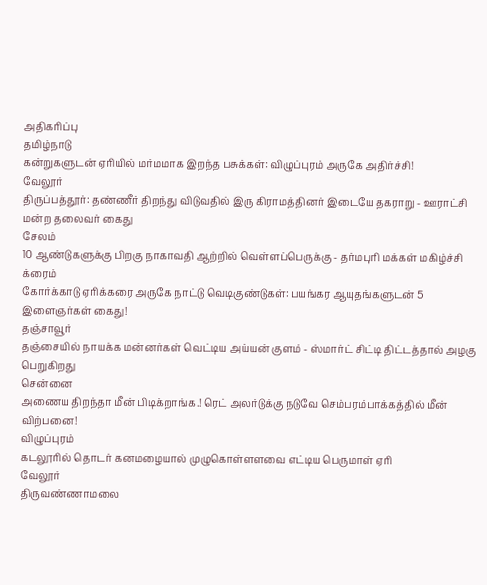அதிகரிப்பு
தமிழ்நாடு
கன்றுகளுடன் ஏரியில் மர்மமாக இறந்த பசுக்கள்: விழுப்புரம் அருகே அதிர்ச்சி!
வேலூர்
திருப்பத்தூர்: தண்ணீர் திறந்து விடுவதில் இரு கிராமத்தினர் இடையே தகராறு - ஊராட்சி மன்ற தலைவர் கைது
சேலம்
10 ஆண்டுகளுக்கு பிறகு நாகாவதி ஆற்றில் வெள்ளப்பெருக்கு - தர்மபுரி மக்கள் மகிழ்ச்சி
க்ரைம்
கோர்க்காடு ஏரிக்கரை அருகே நாட்டு வெடிகுண்டுகள்: பயங்கர ஆயுதங்களுடன் 5 இளைஞர்கள் கைது!
தஞ்சாவூர்
தஞ்சையில் நாயக்க மன்னர்கள் வெட்டிய அய்யன் குளம் - ஸ்மார்ட் சிட்டி திட்டத்தால் அழகு பெறுகிறது
சென்னை
அணைய திறந்தா மீன் பிடிக்றாங்க.! ரெட் அலர்டுக்கு நடுவே செம்பரம்பாக்கத்தில் மீன் விற்பனை!
விழுப்புரம்
கடலூரில் தொடர் கனமழையால் முழுகொள்ளளவை எட்டிய பெருமாள் ஏரி
வேலூர்
திருவண்ணாமலை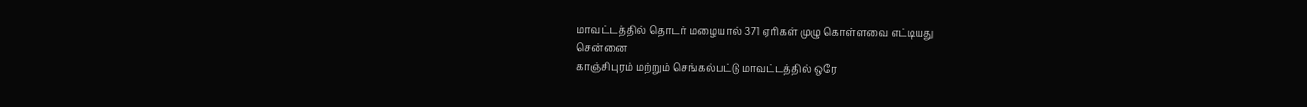மாவட்டத்தில் தொடர் மழையால் 371 ஏரிகள் முழு கொள்ளவை எட்டியது
சென்னை
காஞ்சிபுரம் மற்றும் செங்கல்பட்டு மாவட்டத்தில் ஒரே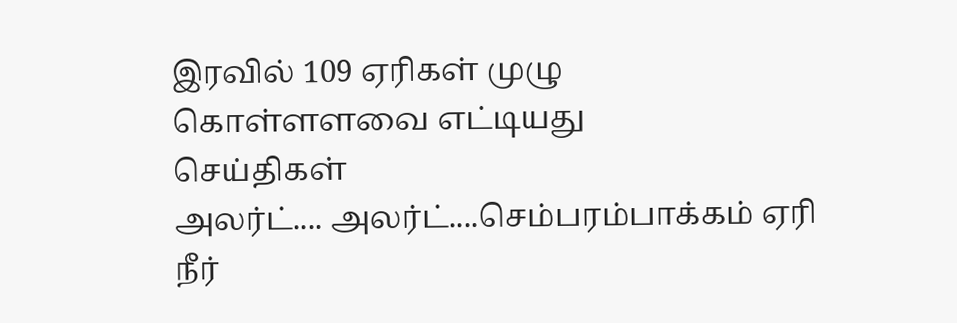இரவில் 109 ஏரிகள் முழு கொள்ளளவை எட்டியது
செய்திகள்
அலர்ட்.... அலர்ட்....செம்பரம்பாக்கம் ஏரி நீர்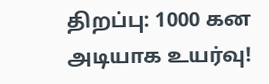திறப்பு: 1000 கன அடியாக உயர்வு!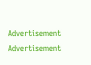Advertisement
Advertisement